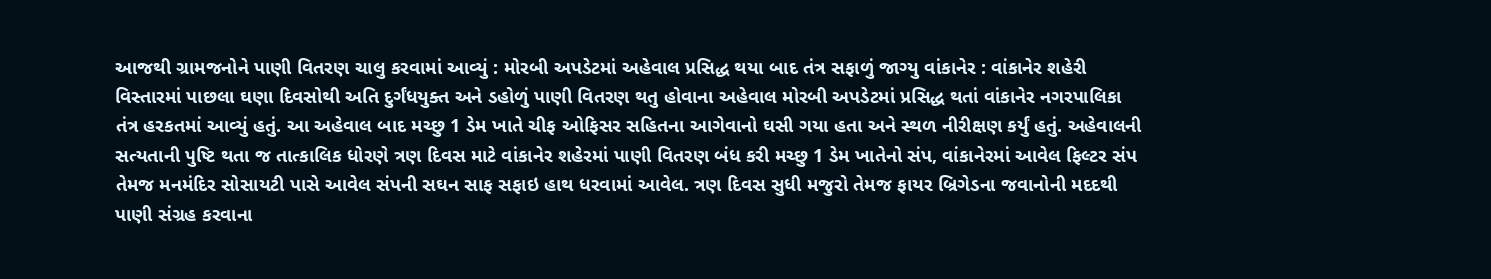આજથી ગ્રામજનોને પાણી વિતરણ ચાલુ કરવામાં આવ્યું : મોરબી અપડેટમાં અહેવાલ પ્રસિદ્ધ થયા બાદ તંત્ર સફાળું જાગ્યુ વાંકાનેર : વાંકાનેર શહેરી વિસ્તારમાં પાછલા ઘણા દિવસોથી અતિ દુર્ગંધયુક્ત અને ડહોળું પાણી વિતરણ થતુ હોવાના અહેવાલ મોરબી અપડેટમાં પ્રસિદ્ધ થતાં વાંકાનેર નગરપાલિકા તંત્ર હરકતમાં આવ્યું હતું. આ અહેવાલ બાદ મચ્છુ 1 ડેમ ખાતે ચીફ ઓફિસર સહિતના આગેવાનો ઘસી ગયા હતા અને સ્થળ નીરીક્ષણ કર્યું હતું. અહેવાલની સત્યતાની પુષ્ટિ થતા જ તાત્કાલિક ધોરણે ત્રણ દિવસ માટે વાંકાનેર શહેરમાં પાણી વિતરણ બંધ કરી મચ્છુ 1 ડેમ ખાતેનો સંપ, વાંકાનેરમાં આવેલ ફિલ્ટર સંપ તેમજ મનમંદિર સોસાયટી પાસે આવેલ સંપની સઘન સાફ સફાઇ હાથ ધરવામાં આવેલ. ત્રણ દિવસ સુધી મજુરો તેમજ ફાયર બ્રિગેડના જવાનોની મદદથી પાણી સંગ્રહ કરવાના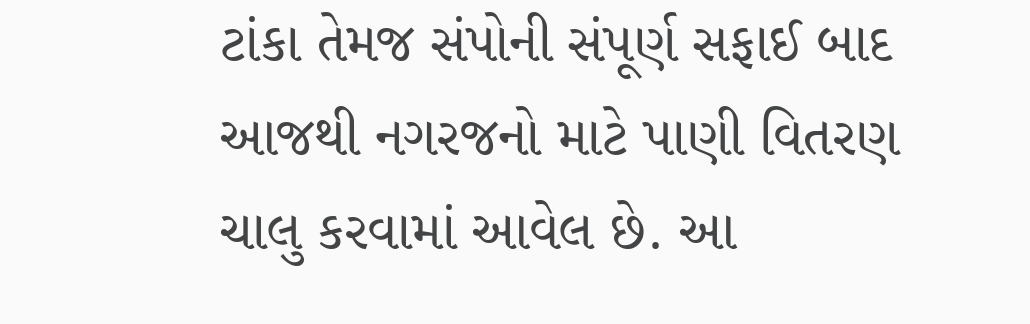ટાંકા તેમજ સંપોની સંપૂર્ણ સફાઈ બાદ આજથી નગરજનો માટે પાણી વિતરણ ચાલુ કરવામાં આવેલ છે. આ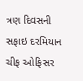ત્રણ દિવસની સફાઇ દરમિયાન ચીફ ઓફિસર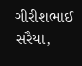ગીરીશભાઈ સરૈયા,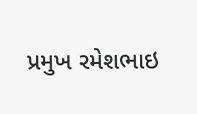પ્રમુખ રમેશભાઇ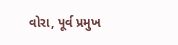વોરા, પૂર્વ પ્રમુખ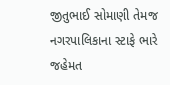જીતુભાઈ સોમાણી તેમજ નગરપાલિકાના સ્ટાફે ભારે જહેમત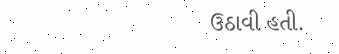ઉઠાવી હતી.